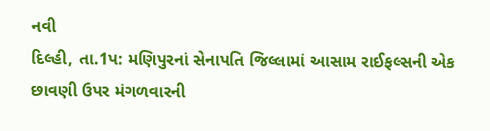નવી
દિલ્હી, તા.1પ: મણિપુરનાં સેનાપતિ જિલ્લામાં આસામ રાઈફલ્સની એક છાવણી ઉપર મંગળવારની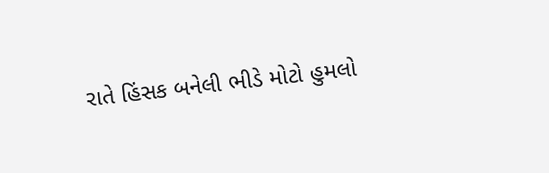રાતે હિંસક બનેલી ભીડે મોટો હુમલો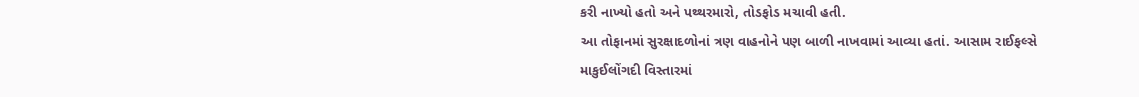કરી નાખ્યો હતો અને પથ્થરમારો, તોડફોડ મચાવી હતી.
આ તોફાનમાં સુરક્ષાદળોનાં ત્રણ વાહનોને પણ બાળી નાખવામાં આવ્યા હતાં. આસામ રાઈફલ્સે
માકુઈલોંગદી વિસ્તારમાં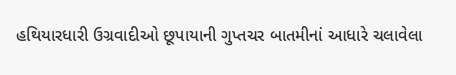હથિયારધારી ઉગ્રવાદીઓ છૂપાયાની ગુપ્તચર બાતમીનાં આધારે ચલાવેલા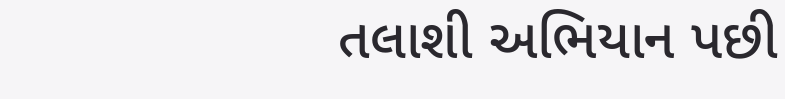તલાશી અભિયાન પછી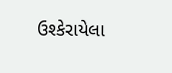ઉશ્કેરાયેલા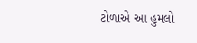ટોળાએ આ હુમલો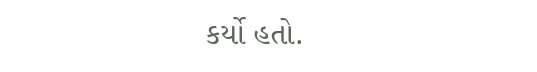કર્યો હતો.